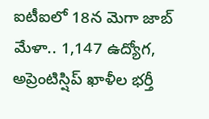ఐటీఐలో 18న మెగా జాబ్ మేళా.. 1,147 ఉద్యోగ, అప్రెంటిస్షిప్ ఖాళీల భర్తీ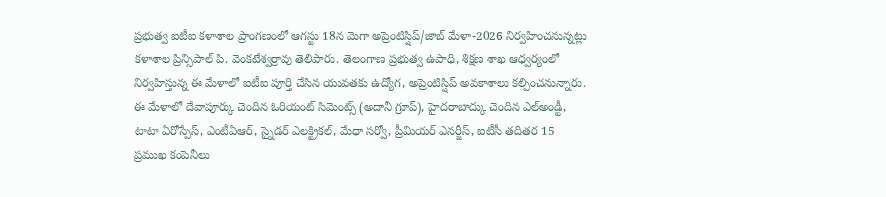ప్రభుత్వ ఐటీఐ కళాశాల ప్రాంగణంలో ఆగస్టు 18న మెగా అప్రెంటిస్షిప్/జాబ్ మేళా-2026 నిర్వహించనున్నట్లు కళాశాల ప్రిన్సిపాల్ పి. వెంకటేశ్వర్రావు తెలిపారు. తెలంగాణ ప్రభుత్వ ఉపాధి, శిక్షణ శాఖ ఆధ్వర్యంలో నిర్వహిస్తున్న ఈ మేళాలో ఐటీఐ పూర్తి చేసిన యువతకు ఉద్యోగ, అప్రెంటిస్షిప్ అవకాశాలు కల్పించనున్నారు.
ఈ మేళాలో దేవాపూర్కు చెందిన ఓరియంట్ సిమెంట్స్ (అదానీ గ్రూప్), హైదరాబాద్కు చెందిన ఎల్అండ్టీ, టాటా ఏరోస్పేస్, ఎంటీఏఆర్, స్నైడర్ ఎలక్ట్రికల్, మేధా సర్వో, ప్రీమియర్ ఎనర్జీస్, ఐటీసీ తదితర 15 ప్రముఖ కంపెనీలు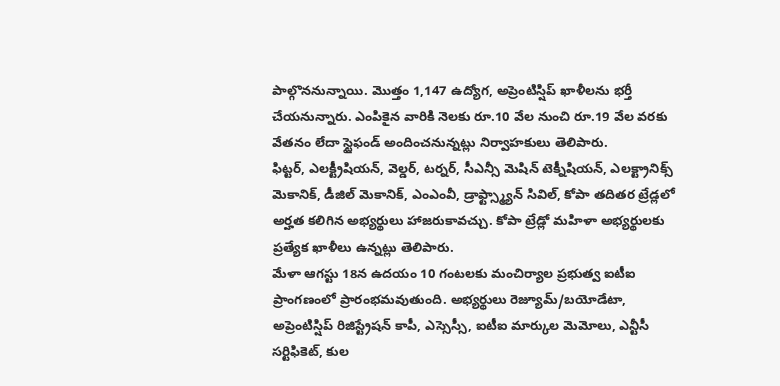పాల్గొననున్నాయి. మొత్తం 1,147 ఉద్యోగ, అప్రెంటిస్షిప్ ఖాళీలను భర్తీ చేయనున్నారు. ఎంపికైన వారికి నెలకు రూ.10 వేల నుంచి రూ.19 వేల వరకు వేతనం లేదా స్టైఫండ్ అందించనున్నట్లు నిర్వాహకులు తెలిపారు.
ఫిట్టర్, ఎలక్ట్రీషియన్, వెల్డర్, టర్నర్, సీఎన్సీ మెషిన్ టెక్నీషియన్, ఎలక్ట్రానిక్స్ మెకానిక్, డీజిల్ మెకానిక్, ఎంఎంవీ, డ్రాఫ్ట్స్మ్యాన్ సివిల్, కోపా తదితర ట్రేడ్లలో అర్హత కలిగిన అభ్యర్థులు హాజరుకావచ్చు. కోపా ట్రేడ్లో మహిళా అభ్యర్థులకు ప్రత్యేక ఖాళీలు ఉన్నట్లు తెలిపారు.
మేళా ఆగస్టు 18న ఉదయం 10 గంటలకు మంచిర్యాల ప్రభుత్వ ఐటీఐ ప్రాంగణంలో ప్రారంభమవుతుంది. అభ్యర్థులు రెజ్యూమ్/బయోడేటా, అప్రెంటిస్షిప్ రిజిస్ట్రేషన్ కాపీ, ఎస్సెస్సీ, ఐటీఐ మార్కుల మెమోలు, ఎన్టీసీ సర్టిఫికెట్, కుల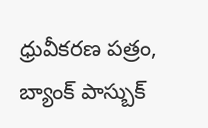ధ్రువీకరణ పత్రం, బ్యాంక్ పాస్బుక్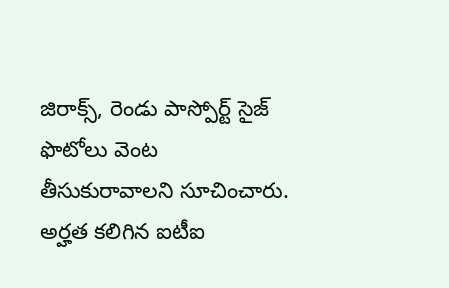జిరాక్స్, రెండు పాస్పోర్ట్ సైజ్ ఫొటోలు వెంట తీసుకురావాలని సూచించారు.
అర్హత కలిగిన ఐటీఐ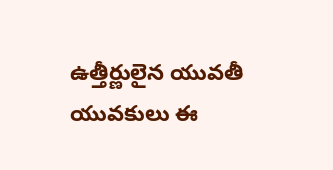ఉత్తీర్ణులైన యువతీ యువకులు ఈ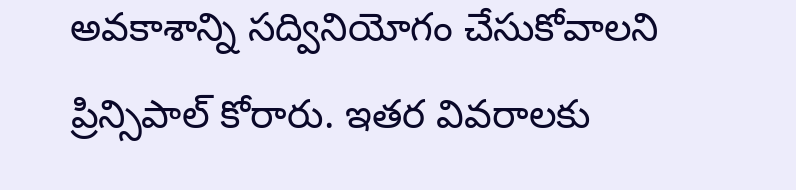అవకాశాన్ని సద్వినియోగం చేసుకోవాలని ప్రిన్సిపాల్ కోరారు. ఇతర వివరాలకు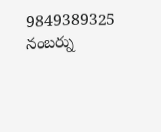9849389325 నంబర్ను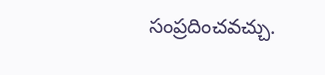సంప్రదించవచ్చు.